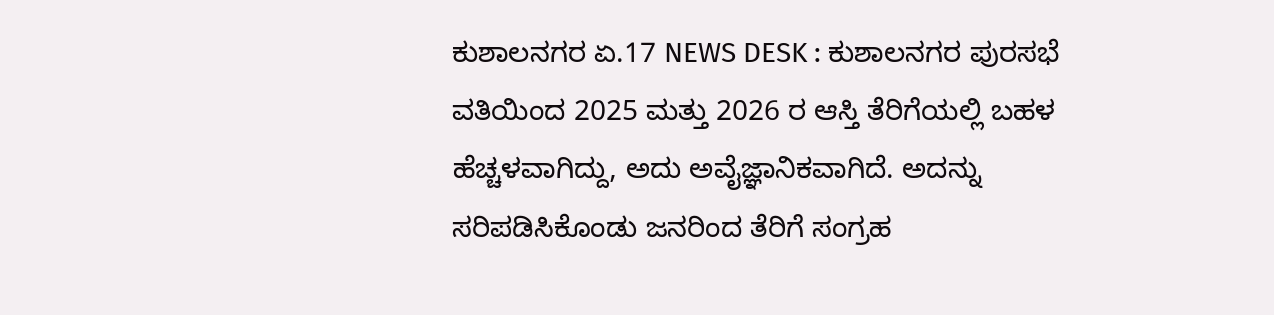ಕುಶಾಲನಗರ ಏ.17 NEWS DESK : ಕುಶಾಲನಗರ ಪುರಸಭೆ ವತಿಯಿಂದ 2025 ಮತ್ತು 2026 ರ ಆಸ್ತಿ ತೆರಿಗೆಯಲ್ಲಿ ಬಹಳ ಹೆಚ್ಚಳವಾಗಿದ್ದು, ಅದು ಅವೈಜ್ಞಾನಿಕವಾಗಿದೆ. ಅದನ್ನು ಸರಿಪಡಿಸಿಕೊಂಡು ಜನರಿಂದ ತೆರಿಗೆ ಸಂಗ್ರಹ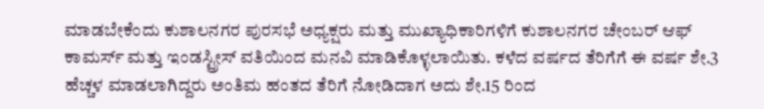ಮಾಡಬೇಕೆಂದು ಕುಶಾಲನಗರ ಪುರಸಭೆ ಅಧ್ಯಕ್ಷರು ಮತ್ತು ಮುಖ್ಯಾಧಿಕಾರಿಗಳಿಗೆ ಕುಶಾಲನಗರ ಚೇಂಬರ್ ಆಫ್ ಕಾಮರ್ಸ್ ಮತ್ತು ಇಂಡಸ್ಟ್ರೀಸ್ ವತಿಯಿಂದ ಮನವಿ ಮಾಡಿಕೊಳ್ಳಲಾಯಿತು. ಕಳೆದ ವರ್ಷದ ತೆರಿಗೆಗೆ ಈ ವರ್ಷ ಶೇ.3 ಹೆಚ್ಚಳ ಮಾಡಲಾಗಿದ್ದರು ಅಂತಿಮ ಹಂತದ ತೆರಿಗೆ ನೋಡಿದಾಗ ಅದು ಶೇ.15 ರಿಂದ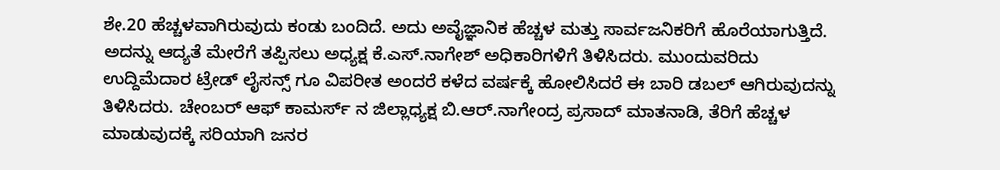ಶೇ.20 ಹೆಚ್ಚಳವಾಗಿರುವುದು ಕಂಡು ಬಂದಿದೆ. ಅದು ಅವೈಜ್ಞಾನಿಕ ಹೆಚ್ಚಳ ಮತ್ತು ಸಾರ್ವಜನಿಕರಿಗೆ ಹೊರೆಯಾಗುತ್ತಿದೆ. ಅದನ್ನು ಆದ್ಯತೆ ಮೇರೆಗೆ ತಪ್ಪಿಸಲು ಅಧ್ಯಕ್ಷ ಕೆ.ಎಸ್.ನಾಗೇಶ್ ಅಧಿಕಾರಿಗಳಿಗೆ ತಿಳಿಸಿದರು. ಮುಂದುವರಿದು ಉದ್ದಿಮೆದಾರ ಟ್ರೇಡ್ ಲೈಸನ್ಸ್ ಗೂ ವಿಪರೀತ ಅಂದರೆ ಕಳೆದ ವರ್ಷಕ್ಕೆ ಹೋಲಿಸಿದರೆ ಈ ಬಾರಿ ಡಬಲ್ ಆಗಿರುವುದನ್ನು ತಿಳಿಸಿದರು. ಚೇಂಬರ್ ಆಫ್ ಕಾಮರ್ಸ್ ನ ಜಿಲ್ಲಾಧ್ಯಕ್ಷ ಬಿ.ಆರ್.ನಾಗೇಂದ್ರ ಪ್ರಸಾದ್ ಮಾತನಾಡಿ, ತೆರಿಗೆ ಹೆಚ್ಚಳ ಮಾಡುವುದಕ್ಕೆ ಸರಿಯಾಗಿ ಜನರ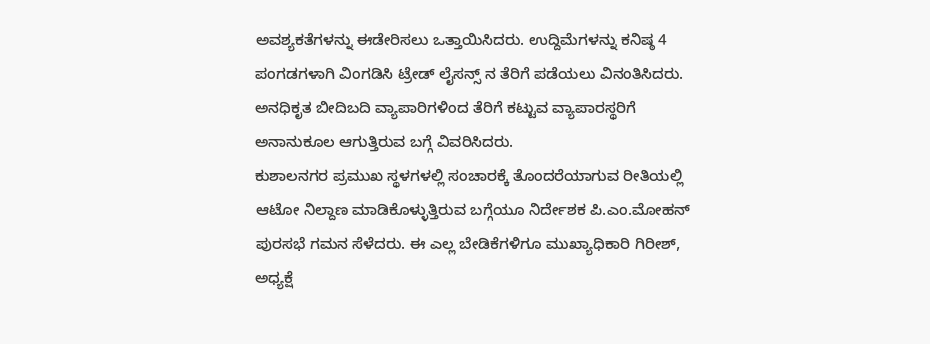ಅವಶ್ಯಕತೆಗಳನ್ನು ಈಡೇರಿಸಲು ಒತ್ತಾಯಿಸಿದರು. ಉದ್ದಿಮೆಗಳನ್ನು ಕನಿಷ್ಠ 4 ಪಂಗಡಗಳಾಗಿ ವಿಂಗಡಿಸಿ ಟ್ರೇಡ್ ಲೈಸನ್ಸ್ ನ ತೆರಿಗೆ ಪಡೆಯಲು ವಿನಂತಿಸಿದರು. ಅನಧಿಕೃತ ಬೀದಿಬದಿ ವ್ಯಾಪಾರಿಗಳಿಂದ ತೆರಿಗೆ ಕಟ್ಟುವ ವ್ಯಾಪಾರಸ್ಥರಿಗೆ ಅನಾನುಕೂಲ ಆಗುತ್ತಿರುವ ಬಗ್ಗೆ ವಿವರಿಸಿದರು.
ಕುಶಾಲನಗರ ಪ್ರಮುಖ ಸ್ಥಳಗಳಲ್ಲಿ ಸಂಚಾರಕ್ಕೆ ತೊಂದರೆಯಾಗುವ ರೀತಿಯಲ್ಲಿ ಆಟೋ ನಿಲ್ದಾಣ ಮಾಡಿಕೊಳ್ಳುತ್ತಿರುವ ಬಗ್ಗೆಯೂ ನಿರ್ದೇಶಕ ಪಿ.ಎಂ.ಮೋಹನ್ ಪುರಸಭೆ ಗಮನ ಸೆಳೆದರು. ಈ ಎಲ್ಲ ಬೇಡಿಕೆಗಳಿಗೂ ಮುಖ್ಯಾಧಿಕಾರಿ ಗಿರೀಶ್, ಅಧ್ಯಕ್ಷೆ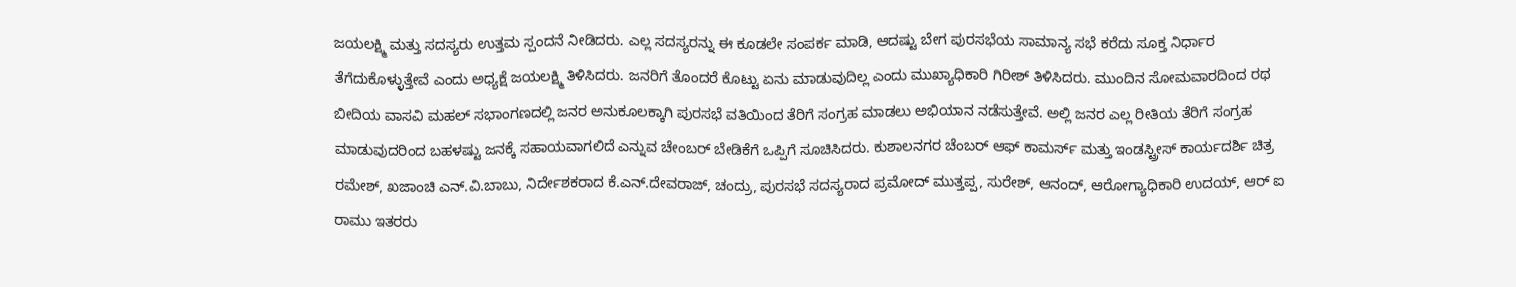ಜಯಲಕ್ಷ್ಮಿ ಮತ್ತು ಸದಸ್ಯರು ಉತ್ತಮ ಸ್ಪಂದನೆ ನೀಡಿದರು. ಎಲ್ಲ ಸದಸ್ಯರನ್ನು ಈ ಕೂಡಲೇ ಸಂಪರ್ಕ ಮಾಡಿ, ಆದಷ್ಟು ಬೇಗ ಪುರಸಭೆಯ ಸಾಮಾನ್ಯ ಸಭೆ ಕರೆದು ಸೂಕ್ತ ನಿರ್ಧಾರ ತೆಗೆದುಕೊಳ್ಳುತ್ತೇವೆ ಎಂದು ಅಧ್ಯಕ್ಷೆ ಜಯಲಕ್ಷ್ಮಿ ತಿಳಿಸಿದರು. ಜನರಿಗೆ ತೊಂದರೆ ಕೊಟ್ಟು ಏನು ಮಾಡುವುದಿಲ್ಲ ಎಂದು ಮುಖ್ಯಾಧಿಕಾರಿ ಗಿರೀಶ್ ತಿಳಿಸಿದರು. ಮುಂದಿನ ಸೋಮವಾರದಿಂದ ರಥ ಬೀದಿಯ ವಾಸವಿ ಮಹಲ್ ಸಭಾಂಗಣದಲ್ಲಿ ಜನರ ಅನುಕೂಲಕ್ಕಾಗಿ ಪುರಸಭೆ ವತಿಯಿಂದ ತೆರಿಗೆ ಸಂಗ್ರಹ ಮಾಡಲು ಅಭಿಯಾನ ನಡೆಸುತ್ತೇವೆ. ಅಲ್ಲಿ ಜನರ ಎಲ್ಲ ರೀತಿಯ ತೆರಿಗೆ ಸಂಗ್ರಹ ಮಾಡುವುದರಿಂದ ಬಹಳಷ್ಟು ಜನಕ್ಕೆ ಸಹಾಯವಾಗಲಿದೆ ಎನ್ನುವ ಚೇಂಬರ್ ಬೇಡಿಕೆಗೆ ಒಪ್ಪಿಗೆ ಸೂಚಿಸಿದರು. ಕುಶಾಲನಗರ ಚೆಂಬರ್ ಆಫ್ ಕಾಮರ್ಸ್ ಮತ್ತು ಇಂಡಸ್ಟ್ರೀಸ್ ಕಾರ್ಯದರ್ಶಿ ಚಿತ್ರ ರಮೇಶ್, ಖಜಾಂಚಿ ಎನ್.ವಿ.ಬಾಬು, ನಿರ್ದೇಶಕರಾದ ಕೆ.ಎನ್.ದೇವರಾಜ್, ಚಂದ್ರು, ಪುರಸಭೆ ಸದಸ್ಯರಾದ ಪ್ರಮೋದ್ ಮುತ್ತಪ್ಪ, ಸುರೇಶ್, ಆನಂದ್, ಆರೋಗ್ಯಾಧಿಕಾರಿ ಉದಯ್, ಆರ್ ಐ ರಾಮು ಇತರರು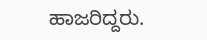ಹಾಜರಿದ್ದರು.